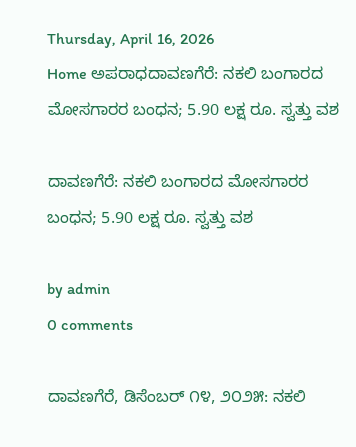Thursday, April 16, 2026
Home ಅಪರಾಧದಾವಣಗೆರೆ: ನಕಲಿ ಬಂಗಾರದ ಮೋಸಗಾರರ ಬಂಧನ; 5.90 ಲಕ್ಷ ರೂ. ಸ್ವತ್ತು ವಶ

ದಾವಣಗೆರೆ: ನಕಲಿ ಬಂಗಾರದ ಮೋಸಗಾರರ ಬಂಧನ; 5.90 ಲಕ್ಷ ರೂ. ಸ್ವತ್ತು ವಶ

by admin
0 comments

ದಾವಣಗೆರೆ, ಡಿಸೆಂಬರ್ ೧೪, ೨೦೨೫: ನಕಲಿ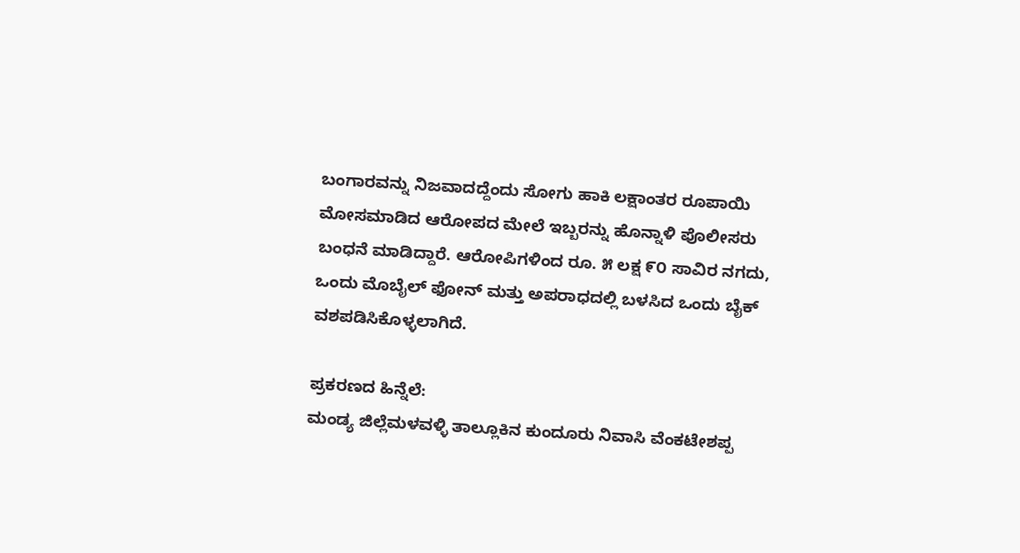ಬಂಗಾರವನ್ನು ನಿಜವಾದದ್ದೆಂದು ಸೋಗು ಹಾಕಿ ಲಕ್ಷಾಂತರ ರೂಪಾಯಿ ಮೋಸಮಾಡಿದ ಆರೋಪದ ಮೇಲೆ ಇಬ್ಬರನ್ನು ಹೊನ್ನಾಳಿ ಪೊಲೀಸರು ಬಂಧನೆ ಮಾಡಿದ್ದಾರೆ. ಆರೋಪಿಗಳಿಂದ ರೂ. ೫ ಲಕ್ಷ ೯೦ ಸಾವಿರ ನಗದು, ಒಂದು ಮೊಬೈಲ್ ಫೋನ್ ಮತ್ತು ಅಪರಾಧದಲ್ಲಿ ಬಳಸಿದ ಒಂದು ಬೈಕ್ ವಶಪಡಿಸಿಕೊಳ್ಳಲಾಗಿದೆ.

ಪ್ರಕರಣದ ಹಿನ್ನೆಲೆ:
ಮಂಡ್ಯ ಜಿಲ್ಲೆಮಳವಳ್ಳಿ ತಾಲ್ಲೂಕಿನ ಕುಂದೂರು ನಿವಾಸಿ ವೆಂಕಟೇಶಪ್ಪ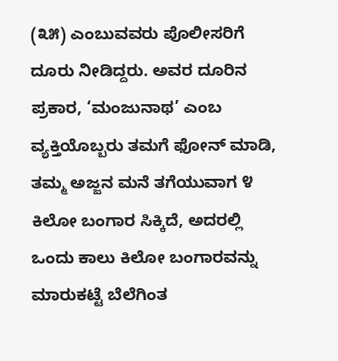(೩೫) ಎಂಬುವವರು ಪೊಲೀಸರಿಗೆ ದೂರು ನೀಡಿದ್ದರು. ಅವರ ದೂರಿನ ಪ್ರಕಾರ, ‘ಮಂಜುನಾಥ’ ಎಂಬ ವ್ಯಕ್ತಿಯೊಬ್ಬರು ತಮಗೆ ಫೋನ್ ಮಾಡಿ, ತಮ್ಮ ಅಜ್ಜನ ಮನೆ ತಗೆಯುವಾಗ ೪ ಕಿಲೋ ಬಂಗಾರ ಸಿಕ್ಕಿದೆ, ಅದರಲ್ಲಿ ಒಂದು ಕಾಲು ಕಿಲೋ ಬಂಗಾರವನ್ನು ಮಾರುಕಟ್ಟೆ ಬೆಲೆಗಿಂತ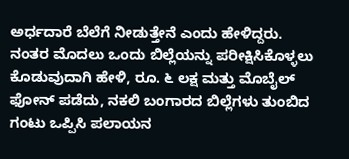ಅರ್ಧದಾರೆ ಬೆಲೆಗೆ ನೀಡುತ್ತೇನೆ ಎಂದು ಹೇಳಿದ್ದರು. ನಂತರ ಮೊದಲು ಒಂದು ಬಿಲ್ಲೆಯನ್ನು ಪರೀಕ್ಷಿಸಿಕೊಳ್ಳಲು ಕೊಡುವುದಾಗಿ ಹೇಳಿ, ರೂ. ೬ ಲಕ್ಷ ಮತ್ತು ಮೊಬೈಲ್ ಫೋನ್ ಪಡೆದು, ನಕಲಿ ಬಂಗಾರದ ಬಿಲ್ಲೆಗಳು ತುಂಬಿದ ಗಂಟು ಒಪ್ಪಿಸಿ ಪಲಾಯನ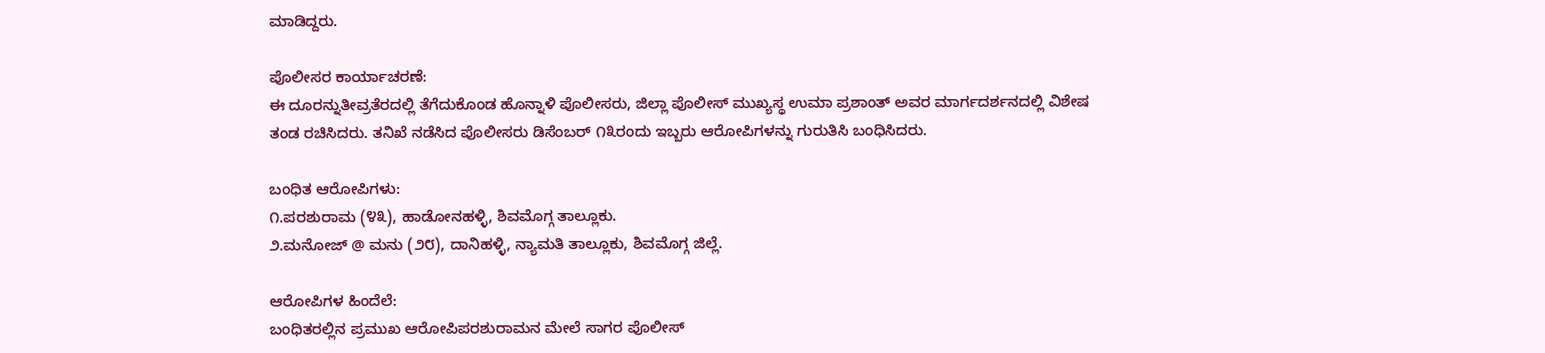ಮಾಡಿದ್ದರು.

ಪೊಲೀಸರ ಕಾರ್ಯಾಚರಣೆ:
ಈ ದೂರನ್ನುತೀವ್ರತೆರದಲ್ಲಿ ತೆಗೆದುಕೊಂಡ ಹೊನ್ನಾಳಿ ಪೊಲೀಸರು, ಜಿಲ್ಲಾ ಪೊಲೀಸ್ ಮುಖ್ಯಸ್ಥ ಉಮಾ ಪ್ರಶಾಂತ್ ಅವರ ಮಾರ್ಗದರ್ಶನದಲ್ಲಿ ವಿಶೇಷ ತಂಡ ರಚಿಸಿದರು. ತನಿಖೆ ನಡೆಸಿದ ಪೊಲೀಸರು ಡಿಸೆಂಬರ್ ೧೩ರಂದು ಇಬ್ಬರು ಆರೋಪಿಗಳನ್ನು ಗುರುತಿಸಿ ಬಂಧಿಸಿದರು.

ಬಂಧಿತ ಆರೋಪಿಗಳು:
೧.ಪರಶುರಾಮ (೪೩), ಹಾಡೋನಹಳ್ಳಿ, ಶಿವಮೊಗ್ಗ ತಾಲ್ಲೂಕು.
೨.ಮನೋಜ್ @ ಮನು (೨೮), ದಾನಿಹಳ್ಳಿ, ನ್ಯಾಮತಿ ತಾಲ್ಲೂಕು, ಶಿವಮೊಗ್ಗ ಜಿಲ್ಲೆ.

ಆರೋಪಿಗಳ ಹಿಂದೆಲೆ:
ಬಂಧಿತರಲ್ಲಿನ ಪ್ರಮುಖ ಆರೋಪಿಪರಶುರಾಮನ ಮೇಲೆ ಸಾಗರ ಪೊಲೀಸ್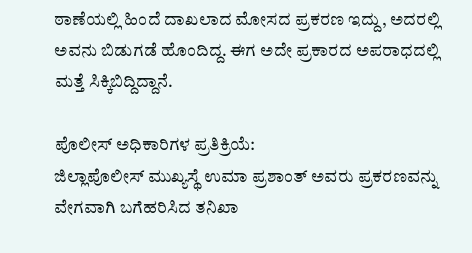ಠಾಣೆಯಲ್ಲಿ ಹಿಂದೆ ದಾಖಲಾದ ಮೋಸದ ಪ್ರಕರಣ ಇದ್ದು, ಅದರಲ್ಲಿ ಅವನು ಬಿಡುಗಡೆ ಹೊಂದಿದ್ದ. ಈಗ ಅದೇ ಪ್ರಕಾರದ ಅಪರಾಧದಲ್ಲಿ ಮತ್ತೆ ಸಿಕ್ಕಿಬಿದ್ದಿದ್ದಾನೆ.

ಪೊಲೀಸ್ ಅಧಿಕಾರಿಗಳ ಪ್ರತಿಕ್ರಿಯೆ:
ಜಿಲ್ಲಾಪೊಲೀಸ್ ಮುಖ್ಯಸ್ಥೆ ಉಮಾ ಪ್ರಶಾಂತ್ ಅವರು ಪ್ರಕರಣವನ್ನು ವೇಗವಾಗಿ ಬಗೆಹರಿಸಿದ ತನಿಖಾ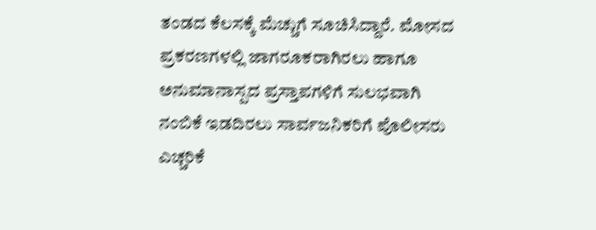ತಂಡದ ಕೆಲಸಕ್ಕೆ ಮೆಚ್ಚುಗೆ ಸೂಚಿಸಿದ್ದಾರೆ. ಮೋಸದ ಪ್ರಕರಣಗಳಲ್ಲಿ ಜಾಗರೂಕರಾಗಿರಲು ಹಾಗೂ ಅನುಮಾನಾಸ್ಪದ ಪ್ರಸ್ತಾಪಗಳಿಗೆ ಸುಲಭವಾಗಿ ನಂಬಿಕೆ ಇಡದಿರಲು ಸಾರ್ವಜನಿಕರಿಗೆ ಪೊಲೀಸರು ಎಚ್ಚರಿಕೆ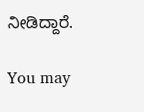ನೀಡಿದ್ದಾರೆ.

You may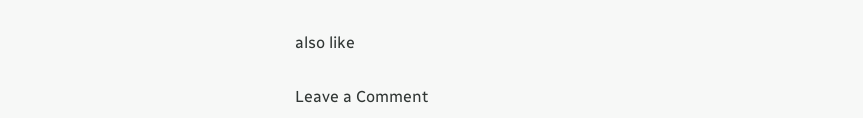also like

Leave a Comment